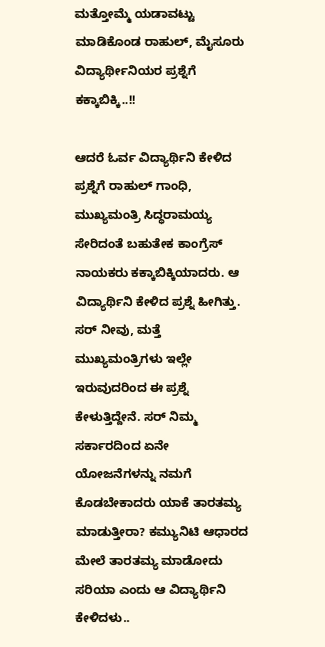ಮತ್ತೋಮ್ಮೆ ಯಡಾವಟ್ಟು ಮಾಡಿಕೊಂಡ ರಾಹುಲ್, ಮೈಸೂರು ವಿದ್ಯಾರ್ಥೀನಿಯರ ಪ್ರಶ್ನೆಗೆ ಕಕ್ಕಾಬಿಕ್ಕಿ..!!

ಆದರೆ ಓರ್ವ ವಿದ್ಯಾರ್ಥಿನಿ ಕೇಳಿದ ಪ್ರಶ್ನೆಗೆ ರಾಹುಲ್ ಗಾಂಧಿ, ಮುಖ್ಯಮಂತ್ರಿ ಸಿದ್ಧರಾಮಯ್ಯ ಸೇರಿದಂತೆ ಬಹುತೇಕ ಕಾಂಗ್ರೆಸ್ ನಾಯಕರು ಕಕ್ಕಾಬಿಕ್ಕಿಯಾದರು. ಆ ವಿದ್ಯಾರ್ಥಿನಿ ಕೇಳಿದ ಪ್ರಶ್ನೆ ಹೀಗಿತ್ತು. ಸರ್ ನೀವು, ಮತ್ತೆ ಮುಖ್ಯಮಂತ್ರಿಗಳು ಇಲ್ಲೇ ಇರುವುದರಿಂದ ಈ ಪ್ರಶ್ನೆ ಕೇಳುತ್ತಿದ್ದೇನೆ. ಸರ್ ನಿಮ್ಮ ಸರ್ಕಾರದಿಂದ ಏನೇ ಯೋಜನೆಗಳನ್ನು ನಮಗೆ ಕೊಡಬೇಕಾದರು ಯಾಕೆ ತಾರತಮ್ಯ ಮಾಡುತ್ತೀರಾ? ಕಮ್ಯುನಿಟಿ ಆಧಾರದ ಮೇಲೆ ತಾರತಮ್ಯ ಮಾಡೋದು ಸರಿಯಾ ಎಂದು ಆ ವಿದ್ಯಾರ್ಥಿನಿ ಕೇಳಿದಳು..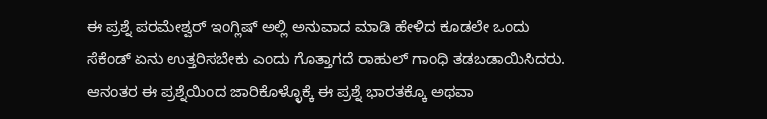ಈ ಪ್ರಶ್ನೆ ಪರಮೇಶ್ವರ್ ಇಂಗ್ಲಿಷ್ ಅಲ್ಲಿ ಅನುವಾದ ಮಾಡಿ ಹೇಳಿದ ಕೂಡಲೇ ಒಂದು ಸೆಕೆಂಡ್ ಏನು ಉತ್ತರಿಸಬೇಕು ಎಂದು ಗೊತ್ತಾಗದೆ ರಾಹುಲ್ ಗಾಂಧಿ ತಡಬಡಾಯಿಸಿದರು. ಆನಂತರ ಈ ಪ್ರಶ್ನೆಯಿಂದ ಜಾರಿಕೊಳ್ಳೊಕ್ಕೆ ಈ ಪ್ರಶ್ನೆ ಭಾರತಕ್ಕೊ ಅಥವಾ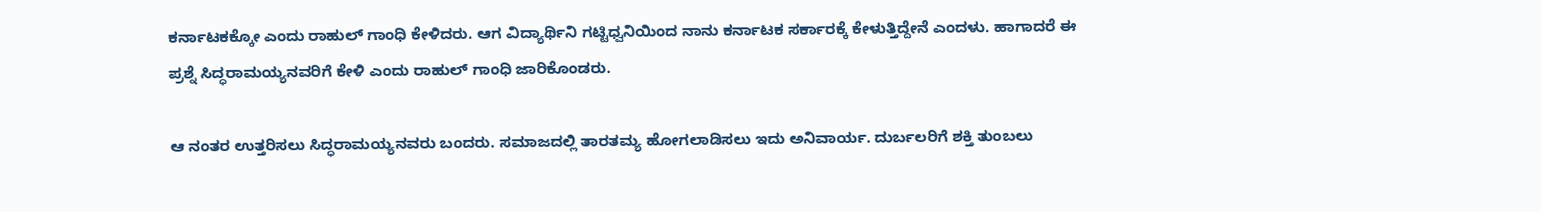ಕರ್ನಾಟಕಕ್ಕೋ ಎಂದು ರಾಹುಲ್ ಗಾಂಧಿ ಕೇಳಿದರು. ಆಗ ವಿದ್ಯಾರ್ಥಿನಿ ಗಟ್ಟಿಧ್ವನಿಯಿಂದ ನಾನು ಕರ್ನಾಟಕ ಸರ್ಕಾರಕ್ಕೆ ಕೇಳುತ್ತಿದ್ದೇನೆ ಎಂದಳು. ಹಾಗಾದರೆ ಈ ಪ್ರಶ್ನೆ ಸಿದ್ಧರಾಮಯ್ಯನವರಿಗೆ ಕೇಳಿ ಎಂದು ರಾಹುಲ್ ಗಾಂಧಿ ಜಾರಿಕೊಂಡರು.

ಆ ನಂತರ ಉತ್ತರಿಸಲು ಸಿದ್ಧರಾಮಯ್ಯನವರು ಬಂದರು. ಸಮಾಜದಲ್ಲಿ ತಾರತಮ್ಯ ಹೋಗಲಾಡಿಸಲು ಇದು ಅನಿವಾರ್ಯ. ದುರ್ಬಲರಿಗೆ ಶಕ್ತಿ ತುಂಬಲು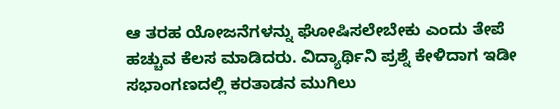ಆ ತರಹ ಯೋಜನೆಗಳನ್ನು ಘೋಷಿಸಲೇಬೇಕು ಎಂದು ತೇಪೆ ಹಚ್ಚುವ ಕೆಲಸ ಮಾಡಿದರು. ವಿದ್ಯಾರ್ಥಿನಿ ಪ್ರಶ್ನೆ ಕೇಳಿದಾಗ ಇಡೀ ಸಭಾಂಗಣದಲ್ಲಿ ಕರತಾಡನ ಮುಗಿಲು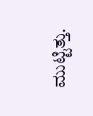ಮುಟ್ಟಿತ್ತು.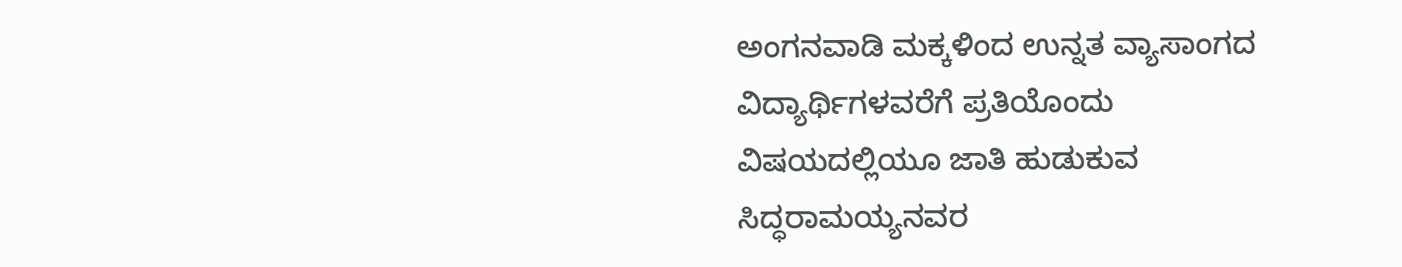ಅಂಗನವಾಡಿ ಮಕ್ಕಳಿಂದ ಉನ್ನತ ವ್ಯಾಸಾಂಗದ ವಿದ್ಯಾರ್ಥಿಗಳವರೆಗೆ ಪ್ರತಿಯೊಂದು ವಿಷಯದಲ್ಲಿಯೂ ಜಾತಿ ಹುಡುಕುವ ಸಿದ್ಧರಾಮಯ್ಯನವರ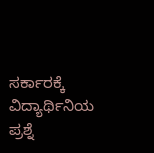ಸರ್ಕಾರಕ್ಕೆ ವಿದ್ಯಾರ್ಥಿನಿಯ ಪ್ರಶ್ನೆ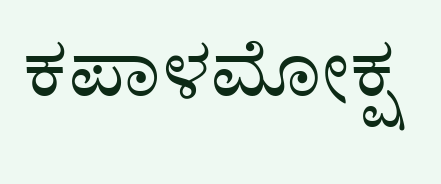ಕಪಾಳಮೋಕ್ಷ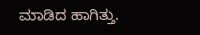ಮಾಡಿದ ಹಾಗಿತ್ತು.